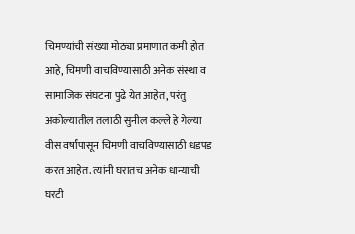चिमण्यांची संख्या मोठ्या प्रमाणात कमी होत आहे, चिमणी वाचविण्यासाठी अनेक संस्था व सामाजिक संघटना पुढे येत आहेत, परंतु अकोल्यातील तलाठी सुनील कल्ले हे गेल्या वीस वर्षांपासून चिमणी वाचविण्यासाठी धडपड करत आहेत. त्यांनी घरातच अनेक धान्याची घरटी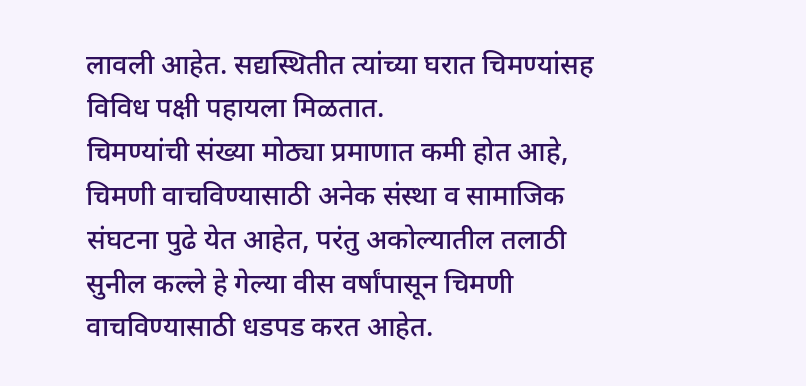लावली आहेत. सद्यस्थितीत त्यांच्या घरात चिमण्यांसह विविध पक्षी पहायला मिळतात.
चिमण्यांची संख्या मोठ्या प्रमाणात कमी होत आहे, चिमणी वाचविण्यासाठी अनेक संस्था व सामाजिक संघटना पुढे येत आहेत, परंतु अकोल्यातील तलाठी सुनील कल्ले हे गेल्या वीस वर्षांपासून चिमणी वाचविण्यासाठी धडपड करत आहेत.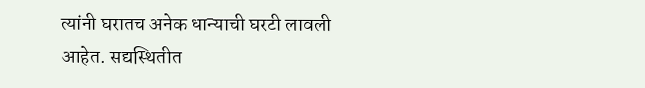त्यांनी घरातच अनेक धान्याची घरटी लावली आहेत. सद्यस्थितीत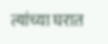त्यांच्या घरात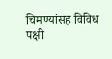चिमण्यांसह विविध पक्षी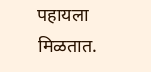पहायला मिळतात.